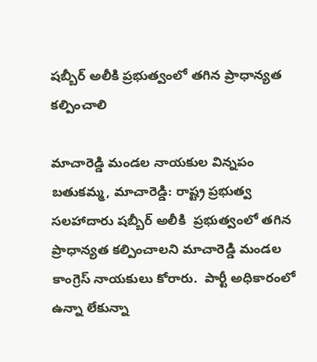షబ్బీర్ అలీకి ప్రభుత్వంలో తగిన ప్రాధాన్యత కల్పించాలి

మాచారెడ్డి మండల నాయకుల విన్నపం   బతుకమ్మ, మాచారెడ్డి: రాష్ట్ర ప్రభుత్వ సలహాదారు షబ్బీర్ అలీకి  ప్రభుత్వంలో తగిన ప్రాధాన్యత కల్పించాలని మాచారెడ్డి మండల కాంగ్రెస్ నాయకులు కోరారు.  పార్టీ అధికారంలో ఉన్నా లేకున్నా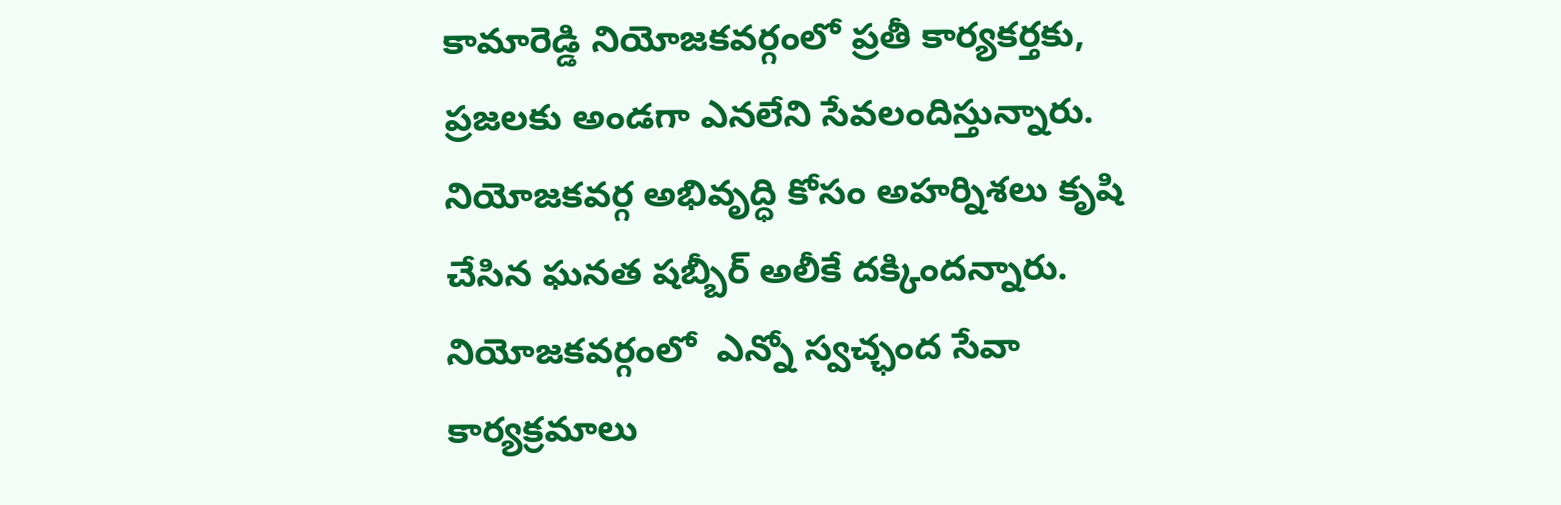కామారెడ్డి నియోజకవర్గంలో ప్రతీ కార్యకర్తకు, ప్రజలకు అండగా ఎనలేని సేవలందిస్తున్నారు. నియోజకవర్గ అభివృద్ధి కోసం అహర్నిశలు కృషి చేసిన ఘనత షబ్బీర్ అలీకే దక్కిందన్నారు.  నియోజకవర్గంలో  ఎన్నో స్వచ్ఛంద సేవా కార్యక్రమాలు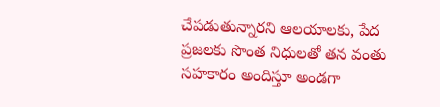చేపడుతున్నారని ఆలయాలకు, పేద ప్రజలకు సొంత నిధులతో తన వంతు సహకారం అందిస్తూ అండగా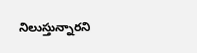నిలుస్తున్నారని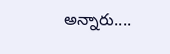అన్నారు....